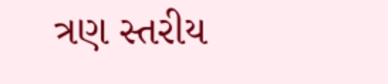ત્રણ સ્તરીય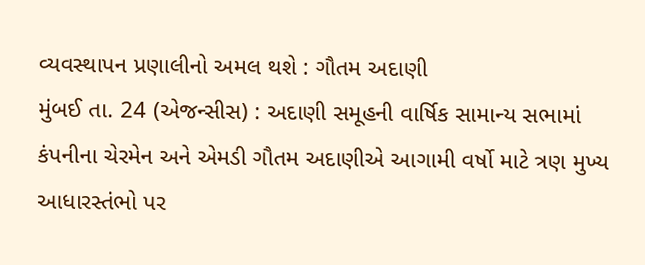વ્યવસ્થાપન પ્રણાલીનો અમલ થશે : ગૌતમ અદાણી
મુંબઈ તા. 24 (એજન્સીસ) : અદાણી સમૂહની વાર્ષિક સામાન્ય સભામાં કંપનીના ચેરમેન અને એમડી ગૌતમ અદાણીએ આગામી વર્ષો માટે ત્રણ મુખ્ય આધારસ્તંભો પર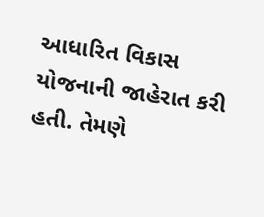આધારિત વિકાસ યોજનાની જાહેરાત કરી હતી. તેમણે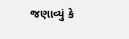જણાવ્યું કે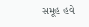સમૂહ હવે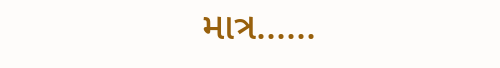માત્ર......